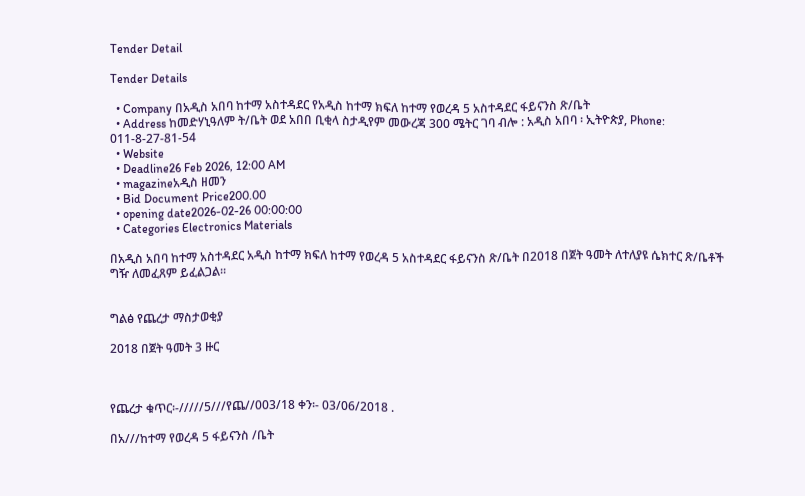Tender Detail

Tender Details

  • Company በአዲስ አበባ ከተማ አስተዳደር የአዲስ ከተማ ክፍለ ከተማ የወረዳ 5 አስተዳደር ፋይናንስ ጽ/ቤት
  • Address ከመድሃኒዓለም ት/ቤት ወደ አበበ ቢቂላ ስታዲየም መውረጃ 300 ሜትር ገባ ብሎ : አዲስ አበባ ፡ ኢትዮጵያ, Phone: 011-8-27-81-54
  • Website
  • Deadline26 Feb 2026, 12:00 AM
  • magazineአዲስ ዘመን
  • Bid Document Price200.00
  • opening date2026-02-26 00:00:00
  • Categories Electronics Materials

በአዲስ አበባ ከተማ አስተዳደር አዲስ ከተማ ክፍለ ከተማ የወረዳ 5 አስተዳደር ፋይናንስ ጽ/ቤት በ2018 በጀት ዓመት ለተለያዩ ሴክተር ጽ/ቤቶች ግዥ ለመፈጸም ይፈልጋል።


ግልፅ የጨረታ ማስታወቂያ

2018 በጀት ዓመት 3 ዙር



የጨረታ ቁጥር፡-/////5///የጨ//003/18 ቀን፡- 03/06/2018 .

በአ///ከተማ የወረዳ 5 ፋይናንስ /ቤት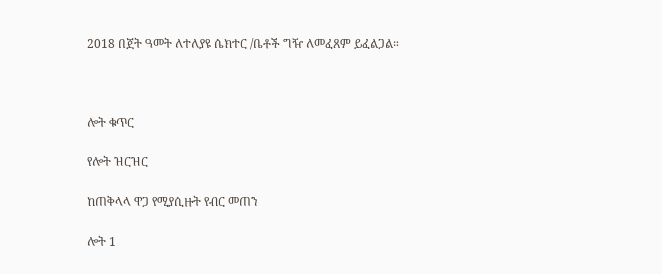2018 በጀት ዓመት ለተለያዩ ሴክተር /ቤቶች ግዥ ለመፈጸም ይፈልጋል።



ሎት ቁጥር

የሎት ዝርዝር

ከጠቅላላ ዋጋ የሚያሲዙት የብር መጠን

ሎት 1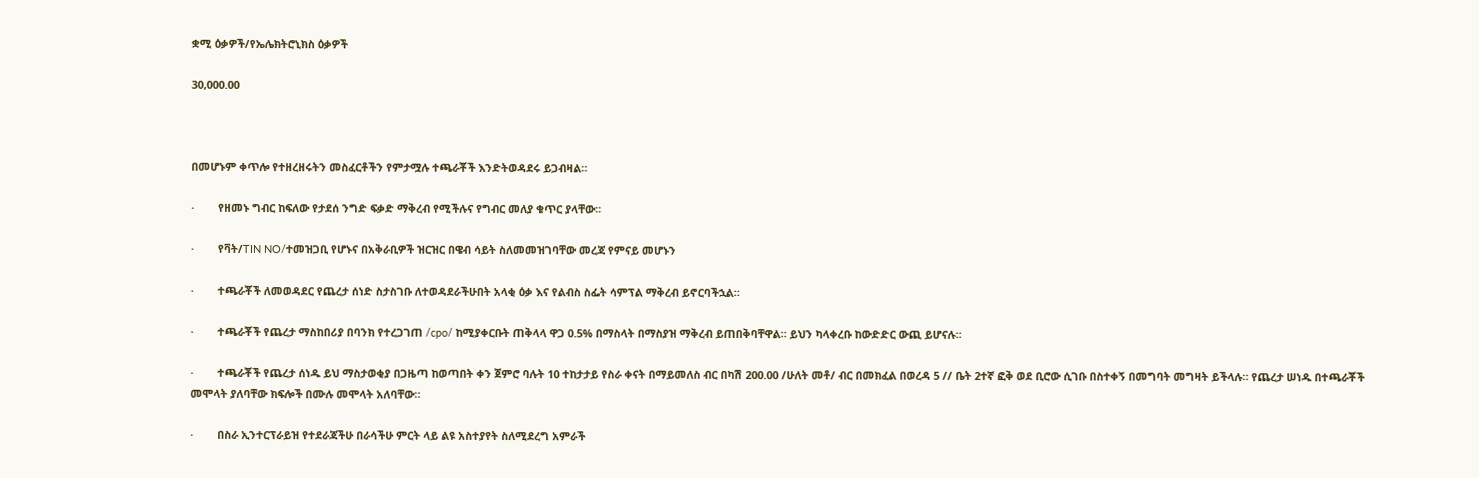ቋሚ ዕቃዎች/የኤሌክትሮኒክስ ዕቃዎች

30,000.00



በመሆኑም ቀጥሎ የተዘረዘሩትን መስፈርቶችን የምታሟሉ ተጫራቾች እንድትወዳደሩ ይጋብዛል።

·        የዘመኑ ግብር ከፍለው የታደሰ ንግድ ፍቃድ ማቅረብ የሚችሉና የግብር መለያ ቁጥር ያላቸው።

·        የቫት/TIN NO/ተመዝጋቢ የሆኑና በአቅራቢዎች ዝርዝር በዌብ ሳይት ስለመመዝገባቸው መረጃ የምናይ መሆኑን

·        ተጫራቾች ለመወዳደር የጨረታ ሰነድ ስታስገቡ ለተወዳደራችሁበት አላቂ ዕቃ እና የልብስ ስፌት ሳምፕል ማቅረብ ይኖርባችኋል።

·        ተጫራቾች የጨረታ ማስከበሪያ በባንክ የተረጋገጠ /cpo/ ከሚያቀርቡት ጠቅላላ ዋጋ 0.5% በማስላት በማስያዝ ማቅረብ ይጠበቅባቸዋል። ይህን ካላቀረቡ ከውድድር ውጪ ይሆናሉ።

·        ተጫራቾች የጨረታ ሰነዱ ይህ ማስታወቂያ በጋዜጣ ከወጣበት ቀን ጀምሮ ባሉት 10 ተከታታይ የስራ ቀናት በማይመለስ ብር በካሽ 200.00 /ሁለት መቶ/ ብር በመክፈል በወረዳ 5 // ቤት 2ተኛ ፎቅ ወደ ቢሮው ሲገቡ በስተቀኝ በመግባት መግዛት ይችላሉ። የጨረታ ሠነዱ በተጫራቾች መሞላት ያለባቸው ክፍሎች በሙሉ መሞላት አለባቸው።

·        በስራ ኢንተርፕራይዝ የተደራጃችሁ በራሳችሁ ምርት ላይ ልዩ አስተያየት ስለሚደረግ አምራች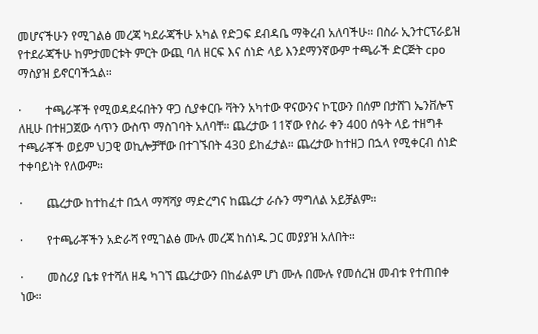መሆናችሁን የሚገልፅ መረጃ ካደራጃችሁ አካል የድጋፍ ደብዳቤ ማቅረብ አለባችሁ። በስራ ኢንተርፕራይዝ የተደራጃችሁ ከምታመርቱት ምርት ውጪ ባለ ዘርፍ እና ሰነድ ላይ እንደማንኛውም ተጫራች ድርጅት cpo ማስያዝ ይኖርባችኋል።

·        ተጫራቾች የሚወዳደሩበትን ዋጋ ሲያቀርቡ ቫትን አካተው ዋናውንና ኮፒውን በሰም በታሸገ ኤንቨሎፕ ለዚሁ በተዘጋጀው ሳጥን ውስጥ ማስገባት አለባቸ። ጨረታው 11ኛው የስራ ቀን 400 ሰዓት ላይ ተዘግቶ ተጫራቾች ወይም ህጋዊ ወኪሎቻቸው በተገኙበት 430 ይከፈታል። ጨረታው ከተዘጋ በኋላ የሚቀርብ ሰነድ ተቀባይነት የለውም።

·        ጨረታው ከተከፈተ በኋላ ማሻሻያ ማድረግና ከጨረታ ራሱን ማግለል አይቻልም።

·        የተጫራቾችን አድራሻ የሚገልፅ ሙሉ መረጃ ከሰነዱ ጋር መያያዝ አለበት።

·        መስሪያ ቤቱ የተሻለ ዘዴ ካገኘ ጨረታውን በከፊልም ሆነ ሙሉ በሙሉ የመሰረዝ መብቱ የተጠበቀ ነው።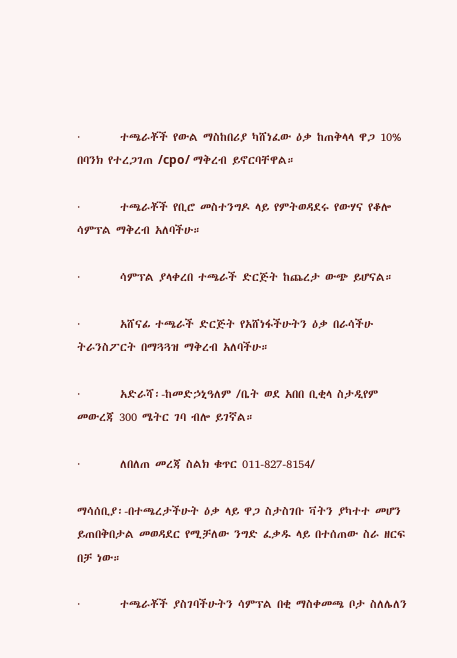·        ተጫራቾች የውል ማስከበሪያ ካሸነፈው ዕቃ ከጠቅላላ ዋጋ 10% በባንክ የተረጋገጠ /cpo/ ማቅረብ ይኖርባቸዋል።

·        ተጫራቾች የቢሮ መስተንግዶ ላይ የምትወዳደሩ የውሃና የቆሎ ሳምፕል ማቅረብ አለባችሁ።

·        ሳምፕል ያላቀረበ ተጫራች ድርጅት ከጨረታ ውጭ ይሆናል።

·        አሸናፊ ተጫራች ድርጅት የአሸነፋችሁትን ዕቃ በራሳችሁ ትራንስፖርት በማጓጓዝ ማቅረብ አለባችሁ።

·        አድራሻ፡-ከመድኃኒዓለም /ቤት ወደ አበበ ቢቂላ ስታዲየም መውረጃ 300 ሜትር ገባ ብሎ ይገኛል።

·        ለበለጠ መረጃ ስልክ ቁጥር 011-827-8154/

ማሳሰቢያ፡-በተጫረታችሁት ዕቃ ላይ ዋጋ ስታስገቡ ቫትን ያካተተ መሆን ይጠበቅበታል መወዳደር የሚቻለው ንግድ ፈቃዱ ላይ በተሰጠው ስራ ዘርፍ በቻ ነው።

·        ተጫራቾች ያስገባችሁትን ሳምፕል በቂ ማስቀመጫ ቦታ ስለሌለን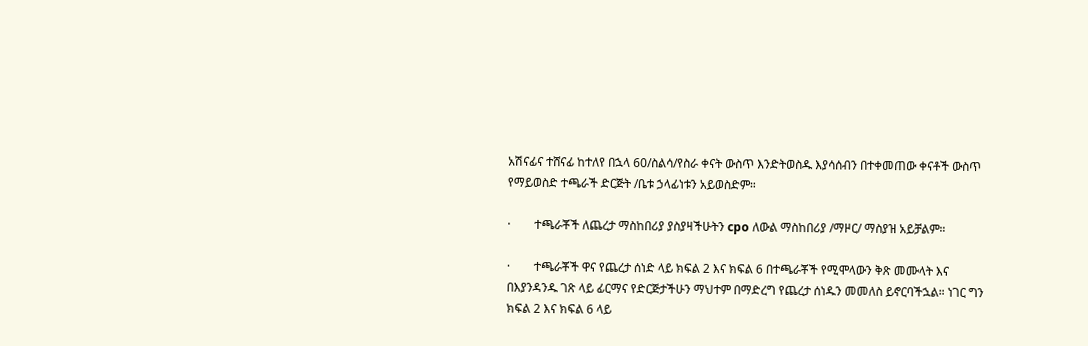አሽናፊና ተሸናፊ ከተለየ በኋላ 60/ስልሳ/የስራ ቀናት ውስጥ እንድትወስዱ እያሳሰብን በተቀመጠው ቀናቶች ውስጥ የማይወስድ ተጫራች ድርጅት /ቤቱ ኃላፊነቱን አይወስድም።

·        ተጫራቾች ለጨረታ ማስከበሪያ ያስያዛችሁትን cpo ለውል ማስከበሪያ /ማዞር/ ማስያዝ አይቻልም።

·        ተጫራቾች ዋና የጨረታ ሰነድ ላይ ክፍል 2 እና ክፍል 6 በተጫራቾች የሚሞላውን ቅጽ መሙላት እና በእያንዳንዱ ገጽ ላይ ፊርማና የድርጅታችሁን ማህተም በማድረግ የጨረታ ሰነዱን መመለስ ይኖርባችኋል። ነገር ግን ክፍል 2 እና ክፍል 6 ላይ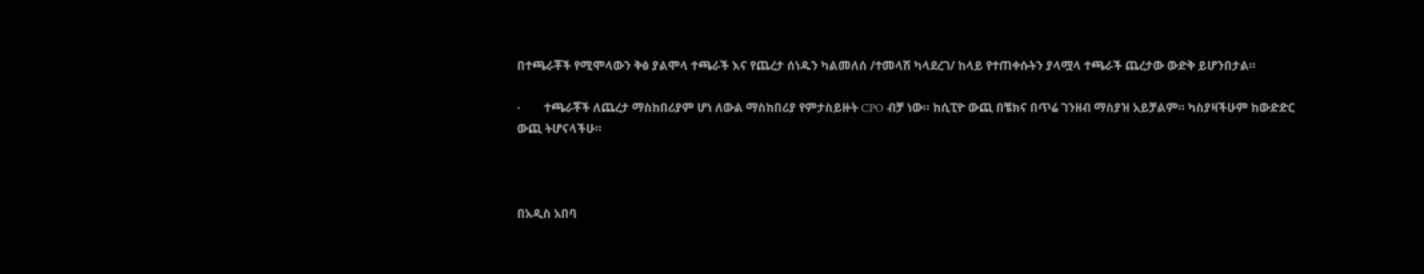በተጫራቾች የሚሞላውን ቅፅ ያልሞላ ተጫራች እና የጨረታ ሰነዱን ካልመለሰ /ተመላሽ ካላደረገ/ ከላይ የተጠቀሱትን ያላሟላ ተጫራች ጨረታው ውድቅ ይሆንበታል።

·        ተጫራቾች ለጨረታ ማስከበሪያም ሆነ ለውል ማስከበሪያ የምታስይዙት CPO ብቻ ነው። ከሲፒዮ ውጪ በቼክና በጥሬ ገንዘብ ማስያዝ አይቻልም። ካስያዛችሁም ከውድድር ውጪ ትሆናላችሁ።



በአዲስ አበባ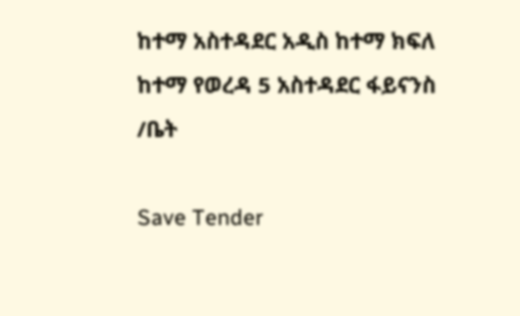ከተማ አስተዳደር አዲስ ከተማ ክፍለ ከተማ የወረዳ 5 አስተዳደር ፋይናንስ /ቤት

Save Tender